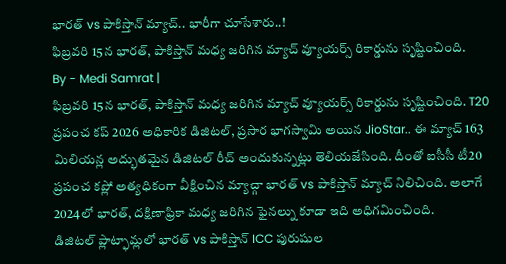భారత్ vs పాకిస్తాన్ మ్యాచ్.. భారీగా చూసేశారు..!
ఫిబ్రవరి 15న భారత్, పాకిస్తాన్ మధ్య జరిగిన మ్యాచ్ వ్యూయర్స్ రికార్డును సృష్టించింది.
By - Medi Samrat |
ఫిబ్రవరి 15న భారత్, పాకిస్తాన్ మధ్య జరిగిన మ్యాచ్ వ్యూయర్స్ రికార్డును సృష్టించింది. T20 ప్రపంచ కప్ 2026 అధికారిక డిజిటల్, ప్రసార భాగస్వామి అయిన JioStar.. ఈ మ్యాచ్ 163 మిలియన్ల అద్భుతమైన డిజిటల్ రీచ్ అందుకున్నట్లు తెలియజేసింది. దీంతో ఐసీసీ టీ20 ప్రపంచ కప్లో అత్యధికంగా వీక్షించిన మ్యాచ్గా భారత్ vs పాకిస్తాన్ మ్యాచ్ నిలిచింది. అలాగే 2024లో భారత్, దక్షిణాఫ్రికా మధ్య జరిగిన ఫైనల్ను కూడా ఇది అధిగమించింది.
డిజిటల్ ప్లాట్ఫామ్లలో భారత్ vs పాకిస్తాన్ ICC పురుషుల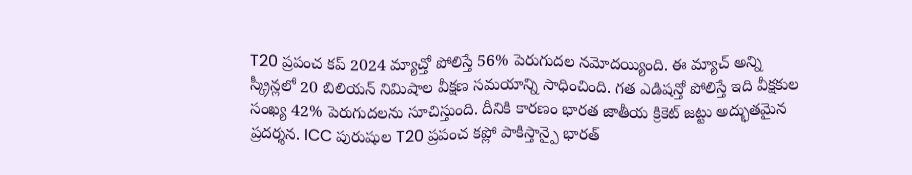T20 ప్రపంచ కప్ 2024 మ్యాచ్తో పోలిస్తే 56% పెరుగుదల నమోదయ్యింది. ఈ మ్యాచ్ అన్ని స్క్రీన్లలో 20 బిలియన్ నిమిషాల వీక్షణ సమయాన్ని సాధించింది. గత ఎడిషన్తో పోలిస్తే ఇది వీక్షకుల సంఖ్య 42% పెరుగుదలను సూచిస్తుంది. దీనికి కారణం భారత జాతీయ క్రికెట్ జట్టు అద్భుతమైన ప్రదర్శన. ICC పురుషుల T20 ప్రపంచ కప్లో పాకిస్తాన్పై భారత్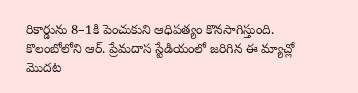రికార్డును 8–1కి పెంచుకుని ఆధిపత్యం కొనసాగిస్తుంది.
కొలంబోలోని ఆర్. ప్రేమదాస స్టేడియంలో జరిగిన ఈ మ్యాచ్లో మొదట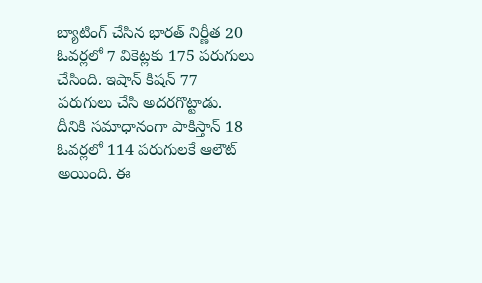బ్యాటింగ్ చేసిన భారత్ నిర్ణీత 20 ఓవర్లలో 7 వికెట్లకు 175 పరుగులు చేసింది. ఇషాన్ కిషన్ 77 పరుగులు చేసి అదరగొట్టాడు. దీనికి సమాధానంగా పాకిస్తాన్ 18 ఓవర్లలో 114 పరుగులకే ఆలౌట్ అయింది. ఈ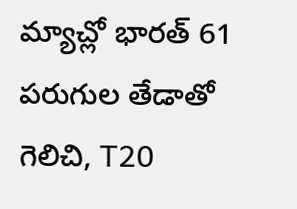మ్యాచ్లో భారత్ 61 పరుగుల తేడాతో గెలిచి, T20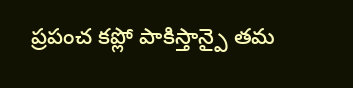ప్రపంచ కప్లో పాకిస్తాన్పై తమ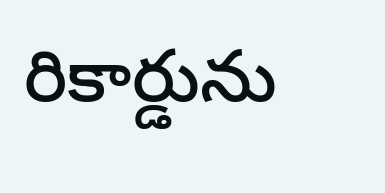రికార్డును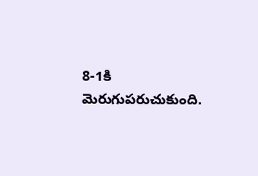8-1కి మెరుగుపరుచుకుంది.